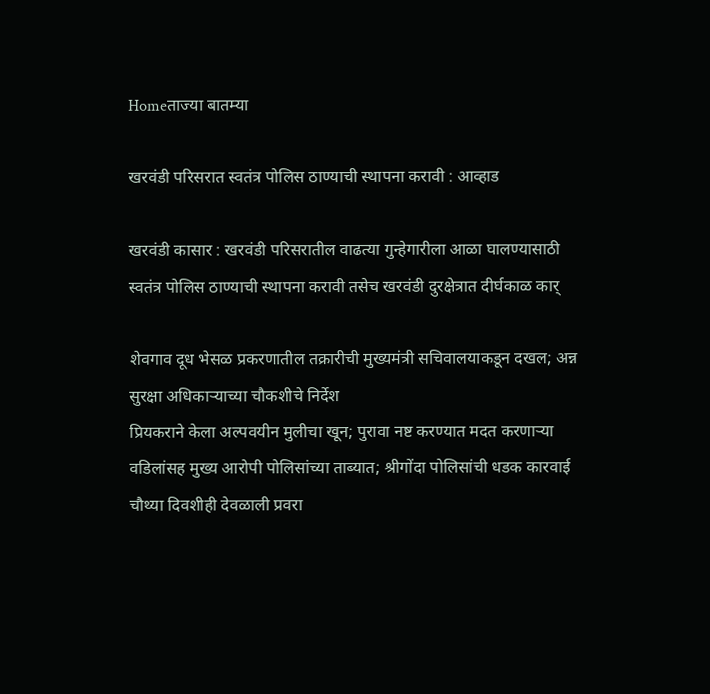Homeताज्या बातम्या

खरवंडी परिसरात स्वतंत्र पोलिस ठाण्याची स्थापना करावी : आव्हाड

खरवंडी कासार : खरवंडी परिसरातील वाढत्या गुन्हेगारीला आळा घालण्यासाठी स्वतंत्र पोलिस ठाण्याची स्थापना करावी तसेच खरवंडी दुरक्षेत्रात दीर्घकाळ कार्

शेवगाव दूध भेसळ प्रकरणातील तक्रारीची मुख्यमंत्री सचिवालयाकडून दखल; अन्न सुरक्षा अधिकाऱ्याच्या चौकशीचे निर्देश
प्रियकराने केला अल्पवयीन मुलीचा खून; पुरावा नष्ट करण्यात मदत करणाऱ्या वडिलांसह मुख्य आरोपी पोलिसांच्या ताब्यात; श्रीगोंदा पोलिसांची धडक कारवाई
चौथ्या दिवशीही देवळाली प्रवरा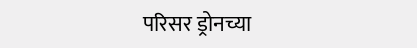परिसर ड्रोनच्या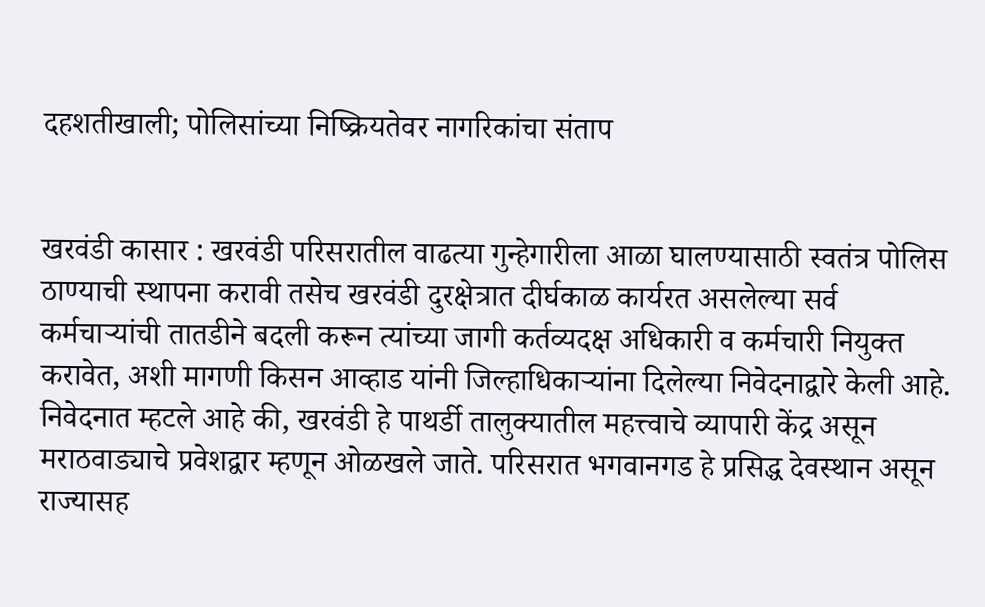दहशतीखाली; पोलिसांच्या निष्क्रियतेवर नागरिकांचा संताप


खरवंडी कासार : खरवंडी परिसरातील वाढत्या गुन्हेगारीला आळा घालण्यासाठी स्वतंत्र पोलिस ठाण्याची स्थापना करावी तसेच खरवंडी दुरक्षेत्रात दीर्घकाळ कार्यरत असलेल्या सर्व कर्मचाऱ्यांची तातडीने बदली करून त्यांच्या जागी कर्तव्यदक्ष अधिकारी व कर्मचारी नियुक्त करावेत, अशी मागणी किसन आव्हाड यांनी जिल्हाधिकाऱ्यांना दिलेल्या निवेदनाद्वारे केली आहे.
निवेदनात म्हटले आहे की, खरवंडी हे पाथर्डी तालुक्यातील महत्त्वाचे व्यापारी केंद्र असून मराठवाड्याचे प्रवेशद्वार म्हणून ओळखले जाते. परिसरात भगवानगड हे प्रसिद्ध देवस्थान असून राज्यासह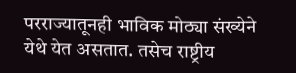परराज्यातूनही भाविक मोठ्या संख्येने येथे येत असतात. तसेच राष्ट्रीय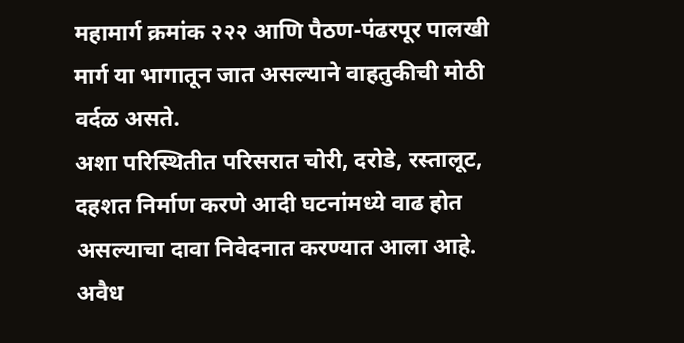महामार्ग क्रमांक २२२ आणि पैठण-पंढरपूर पालखी मार्ग या भागातून जात असल्याने वाहतुकीची मोठी वर्दळ असते.
अशा परिस्थितीत परिसरात चोरी, दरोडे, रस्तालूट, दहशत निर्माण करणे आदी घटनांमध्ये वाढ होत असल्याचा दावा निवेदनात करण्यात आला आहे. अवैध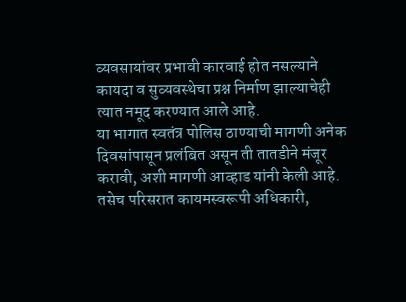व्यवसायांवर प्रभावी कारवाई होत नसल्याने कायदा व सुव्यवस्थेचा प्रश्न निर्माण झाल्याचेही त्यात नमूद करण्यात आले आहे.
या भागात स्वतंत्र पोलिस ठाण्याची मागणी अनेक दिवसांपासून प्रलंबित असून ती तातडीने मंजूर करावी, अशी मागणी आव्हाड यांनी केली आहे. तसेच परिसरात कायमस्वरूपी अधिकारी,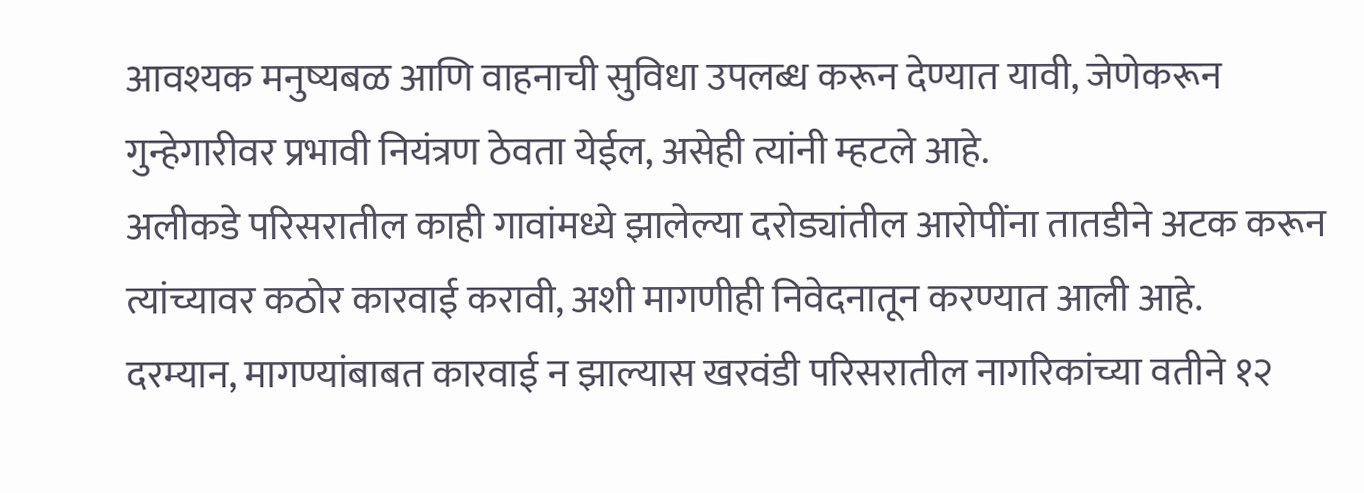आवश्यक मनुष्यबळ आणि वाहनाची सुविधा उपलब्ध करून देण्यात यावी, जेणेकरून गुन्हेगारीवर प्रभावी नियंत्रण ठेवता येईल, असेही त्यांनी म्हटले आहे.
अलीकडे परिसरातील काही गावांमध्ये झालेल्या दरोड्यांतील आरोपींना तातडीने अटक करून त्यांच्यावर कठोर कारवाई करावी, अशी मागणीही निवेदनातून करण्यात आली आहे.
दरम्यान, मागण्यांबाबत कारवाई न झाल्यास खरवंडी परिसरातील नागरिकांच्या वतीने १२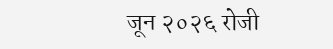जून २०२६ रोजी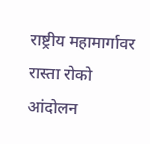राष्ट्रीय महामार्गावर रास्ता रोको आंदोलन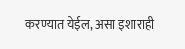करण्यात येईल, असा इशाराही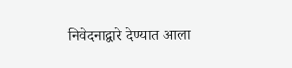निवेदनाद्वारे देण्यात आला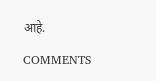आहे.

COMMENTS